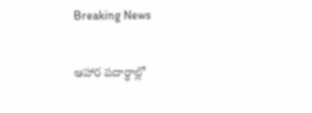Breaking News

ఆహార పదార్థాల్లో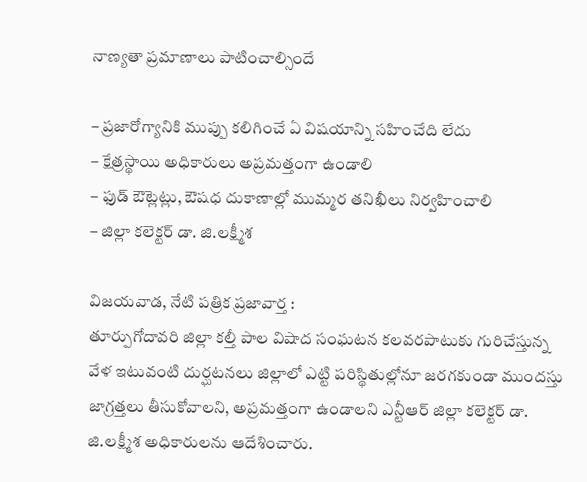నాణ్యతా ప్రమాణాలు పాటించాల్సిందే

– ప్రజారోగ్యానికి ముప్పు కలిగించే ఏ విషయాన్ని సహించేది లేదు
– క్షేత్రస్థాయి అధికారులు అప్రమత్తంగా ఉండాలి
– ఫుడ్ ఔట్లెట్లు, ఔషధ దుకాణాల్లో ముమ్మర తనిఖీలు నిర్వహించాలి
– జిల్లా కలెక్టర్ డా. జి.లక్ష్మీశ

విజయవాడ, నేటి పత్రిక ప్రజావార్త :
తూర్పుగోదావరి జిల్లా కల్తీ పాల విషాద సంఘటన కలవరపాటుకు గురిచేస్తున్న వేళ ఇటువంటి దుర్ఘటనలు జిల్లాలో ఎట్టి పరిస్థితుల్లోనూ జరగకుండా ముందస్తు జాగ్రత్తలు తీసుకోవాలని, అప్రమత్తంగా ఉండాలని ఎన్టీఆర్ జిల్లా కలెక్టర్ డా. జి.లక్ష్మీశ అధికారులను ఆదేశించారు.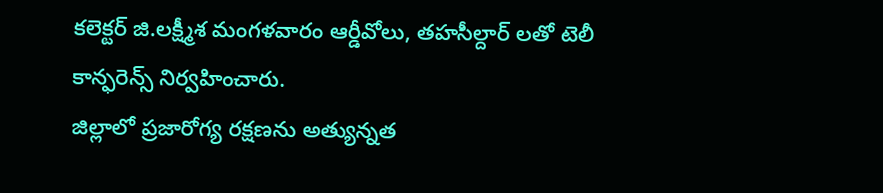కలెక్టర్ జి.లక్ష్మీశ మంగళవారం ఆర్డీవోలు, తహసీల్దార్ లతో టెలీ కాన్ఫరెన్స్ నిర్వహించారు.
జిల్లాలో ప్రజారోగ్య రక్షణను అత్యున్నత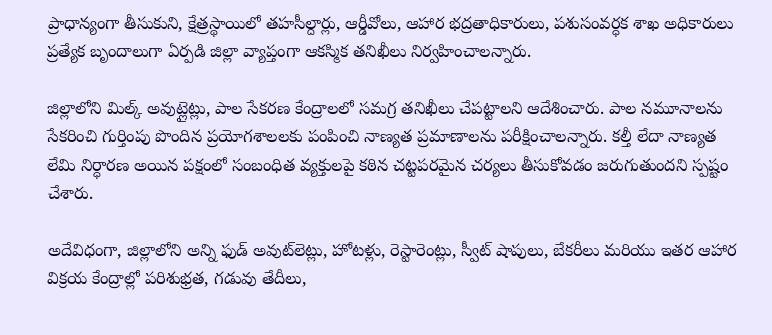ప్రాధాన్యంగా తీసుకుని, క్షేత్రస్థాయిలో తహసీల్దార్లు, ఆర్డీవోలు, ఆహార భద్రతాధికారులు, పశుసంవర్ధక శాఖ అధికారులు ప్రత్యేక బృందాలుగా ఏర్పడి జిల్లా వ్యాప్తంగా ఆకస్మిక తనిఖీలు నిర్వహించాలన్నారు.

జిల్లాలోని మిల్క్ అవుట్లైట్లు, పాల సేకరణ కేంద్రాలలో సమగ్ర తనిఖీలు చేపట్టాలని ఆదేశించారు. పాల నమూనాలను సేకరించి గుర్తింపు పొందిన ప్రయోగశాలలకు పంపించి నాణ్యత ప్రమాణాలను పరీక్షించాలన్నారు. కల్తీ లేదా నాణ్యత లేమి నిర్ధారణ అయిన పక్షంలో సంబంధిత వ్యక్తులపై కఠిన చట్టపరమైన చర్యలు తీసుకోవడం జరుగుతుందని స్పష్టం చేశారు.

అదేవిధంగా, జిల్లాలోని అన్ని ఫుడ్ అవుట్‌లెట్లు, హోటళ్లు, రెస్టారెంట్లు, స్వీట్ షాపులు, బేకరీలు మరియు ఇతర ఆహార విక్రయ కేంద్రాల్లో పరిశుభ్రత, గడువు తేదీలు,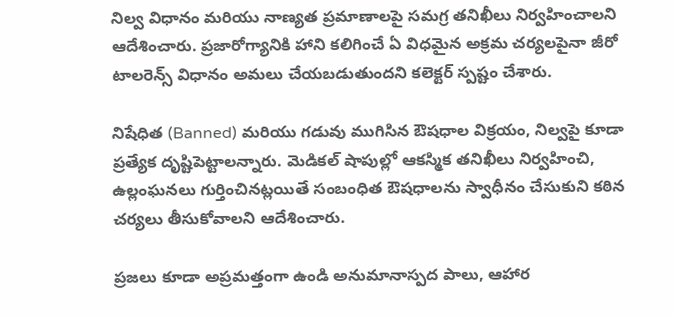నిల్వ విధానం మరియు నాణ్యత ప్రమాణాలపై సమగ్ర తనిఖీలు నిర్వహించాలని ఆదేశించారు. ప్రజారోగ్యానికి హాని కలిగించే ఏ విధమైన అక్రమ చర్యలపైనా జీరో టాలరెన్స్ విధానం అమలు చేయబడుతుందని కలెక్టర్ స్పష్టం చేశారు.

నిషేధిత (Banned) మరియు గడువు ముగిసిన ఔషధాల విక్రయం, నిల్వపై కూడా ప్రత్యేక దృష్టిపెట్టాలన్నారు. మెడికల్ షాపుల్లో ఆకస్మిక తనిఖీలు నిర్వహించి, ఉల్లంఘనలు గుర్తించినట్లయితే సంబంధిత ఔషధాలను స్వాధీనం చేసుకుని కఠిన చర్యలు తీసుకోవాలని ఆదేశించారు.

ప్రజలు కూడా అప్రమత్తంగా ఉండి అనుమానాస్పద పాలు, ఆహార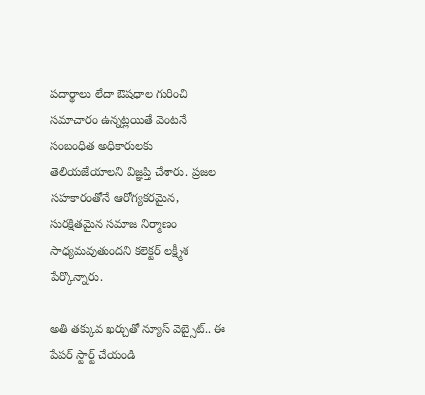పదార్థాలు లేదా ఔషధాల గురించి సమాచారం ఉన్నట్లయితే వెంటనే సంబంధిత అధికారులకు తెలియజేయాలని విజ్ఞప్తి చేశారు. ప్రజల సహకారంతోనే ఆరోగ్యకరమైన, సురక్షితమైన సమాజ నిర్మాణం సాధ్యమవుతుందని కలెక్టర్ లక్ష్మీశ పేర్కొన్నారు.

అతి తక్కువ ఖర్చుతో న్యూస్ వెబ్సైట్.. ఈ పేపర్ స్టార్ట్ చేయండి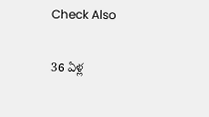Check Also

36 ఏళ్ల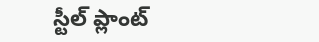స్టీల్ ప్లాంట్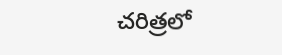చరిత్రలో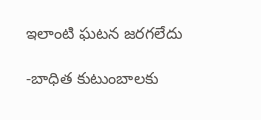ఇలాంటి ఘటన జరగలేదు

-బాధిత కుటుంబాలకు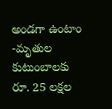అండగా ఉంటాం -మృతుల కుటుంబాలకు రూ. 25 లక్షల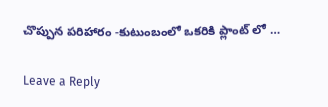చొప్పున పరిహారం -కుటుంబంలో ఒకరికి ప్లాంట్ లో …

Leave a Reply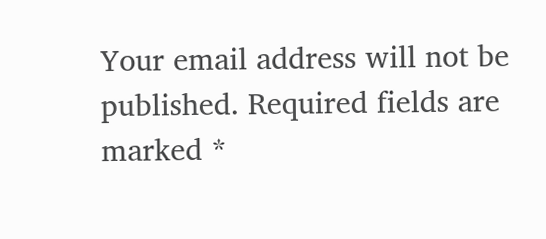Your email address will not be published. Required fields are marked *